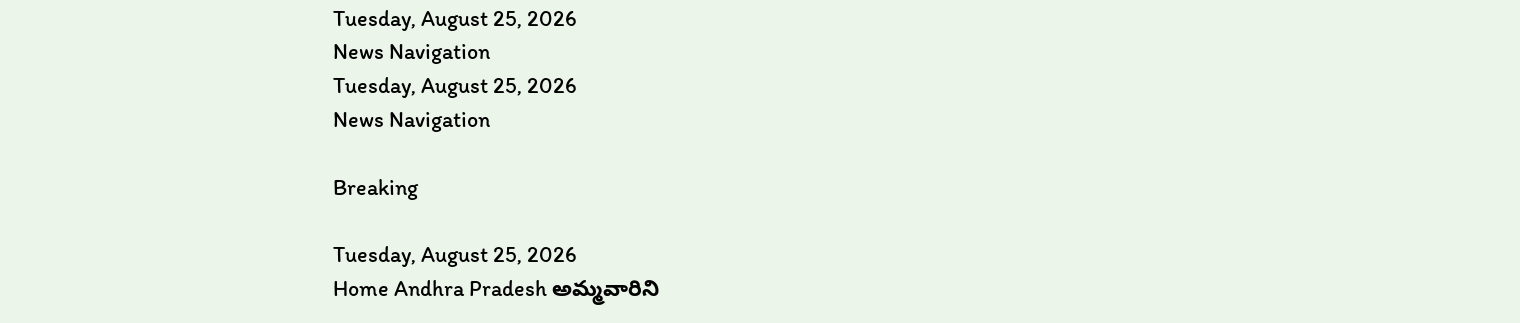Tuesday, August 25, 2026
News Navigation
Tuesday, August 25, 2026
News Navigation

Breaking

Tuesday, August 25, 2026
Home Andhra Pradesh అమ్మవారిని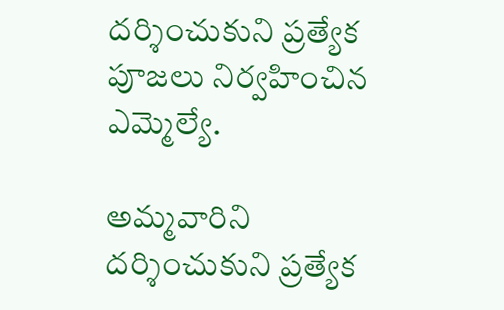దర్శించుకుని ప్రత్యేక పూజలు నిర్వహించిన ఎమ్మెల్యే.

అమ్మవారిని దర్శించుకుని ప్రత్యేక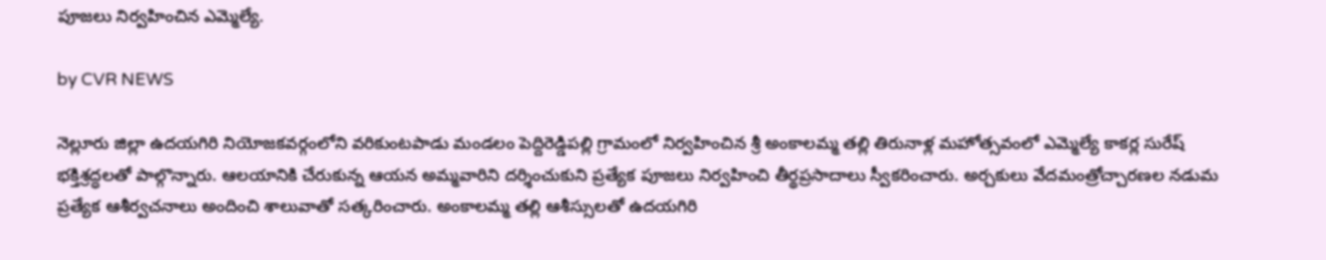పూజలు నిర్వహించిన ఎమ్మెల్యే.

by CVR NEWS

నెల్లూరు జిల్లా ఉదయగిరి నియోజకవర్గంలోని వరికుంటపాడు మండలం పెద్దిరెడ్డిపల్లి గ్రామంలో నిర్వహించిన శ్రీ అంకాలమ్మ తల్లి తిరునాళ్ల మహోత్సవంలో ఎమ్మెల్యే కాకర్ల సురేష్ భక్తిశ్రద్ధలతో పాల్గొన్నారు. ఆలయానికి చేరుకున్న ఆయన అమ్మవారిని దర్శించుకుని ప్రత్యేక పూజలు నిర్వహించి తీర్థప్రసాదాలు స్వీకరించారు. అర్చకులు వేదమంత్రోచ్చారణల నడుమ ప్రత్యేక ఆశీర్వచనాలు అందించి శాలువాతో సత్కరించారు. అంకాలమ్మ తల్లి ఆశీస్సులతో ఉదయగిరి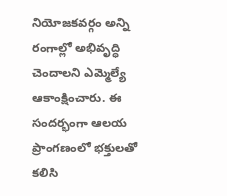నియోజకవర్గం అన్ని రంగాల్లో అభివృద్ధి చెందాలని ఎమ్మెల్యే ఆకాంక్షించారు. ఈ సందర్భంగా ఆలయ ప్రాంగణంలో భక్తులతో కలిసి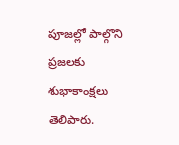పూజల్లో పాల్గొని ప్రజలకు శుభాకాంక్షలు తెలిపారు.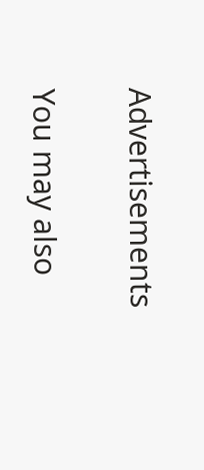Advertisements

You may also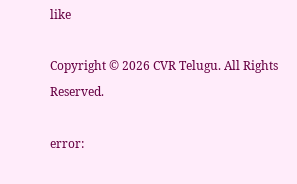like

Copyright © 2026 CVR Telugu. All Rights Reserved.

error: